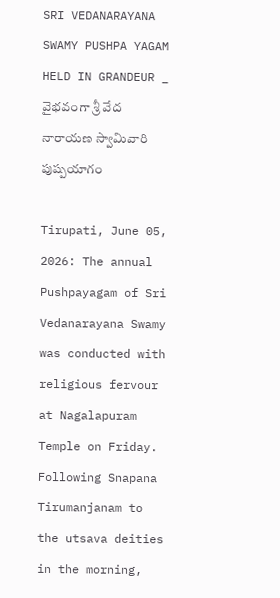SRI VEDANARAYANA SWAMY PUSHPA YAGAM HELD IN GRANDEUR _ వైభవంగా శ్రీ వేద నారాయ‌ణ స్వామివారి పుష్పయాగం

Tirupati, June 05, 2026: The annual Pushpayagam of Sri Vedanarayana Swamy was conducted with religious fervour at Nagalapuram Temple on Friday. Following Snapana Tirumanjanam to the utsava deities in the morning,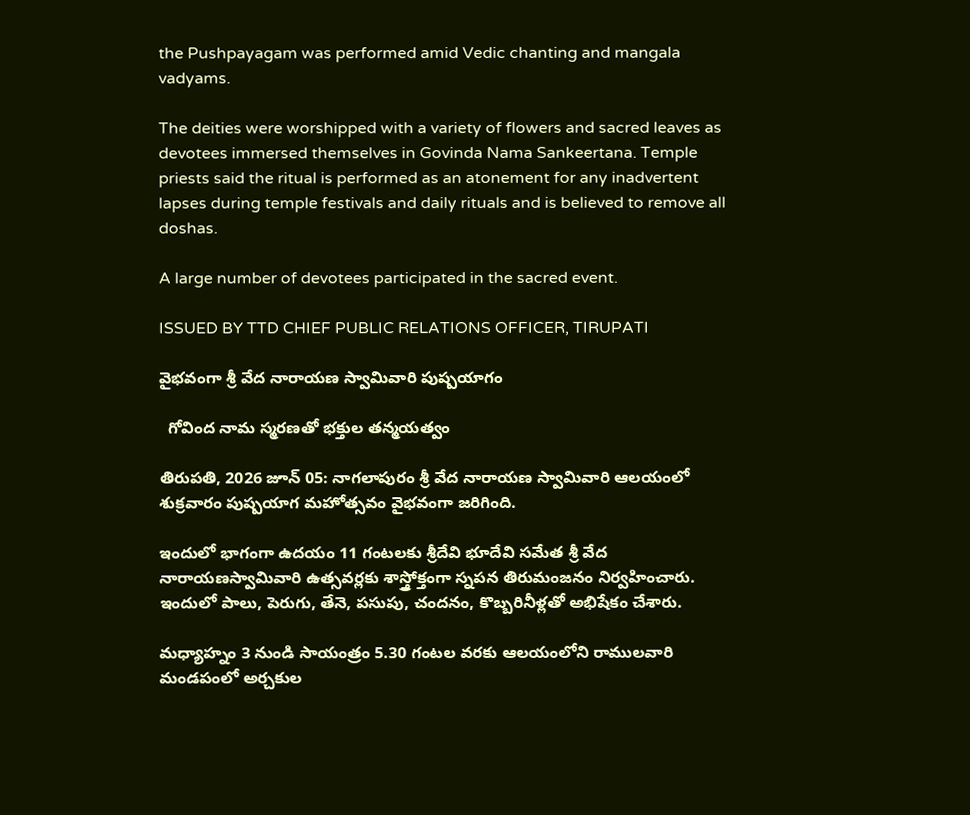the Pushpayagam was performed amid Vedic chanting and mangala vadyams.

The deities were worshipped with a variety of flowers and sacred leaves as devotees immersed themselves in Govinda Nama Sankeertana. Temple priests said the ritual is performed as an atonement for any inadvertent lapses during temple festivals and daily rituals and is believed to remove all doshas.

A large number of devotees participated in the sacred event.

ISSUED BY TTD CHIEF PUBLIC RELATIONS OFFICER, TIRUPATI

వైభవంగా శ్రీ వేద నారాయ‌ణ స్వామివారి పుష్పయాగం

  గోవింద నామ స్మ‌ర‌ణ‌తో భక్తుల తన్మయత్వం

తిరుపతి, 2026 జూన్ 05: నాగ‌లాపురం శ్రీ వేద నారాయ‌ణ స్వామివారి ఆలయంలో శుక్ర‌వారం పుష్పయాగ మహోత్సవం వైభవంగా జరిగింది.

ఇందులో భాగంగా ఉదయం 11 గంటలకు శ్రీదేవి భూదేవి సమేత శ్రీ వేద నారాయ‌ణస్వామివారి ఉత్సవర్లకు శాస్త్రోక్తంగా స్నపన తిరుమంజనం నిర్వహించారు. ఇందులో పాలు, పెరుగు, తేనె, పసుపు, చందనం, కొబ్బరినీళ్లతో అభిషేకం చేశారు.

మధ్యాహ్నం 3 నుండి సాయంత్రం 5.30 గంటల వరకు ఆలయంలోని రాములవారి మండపంలో అర్చకుల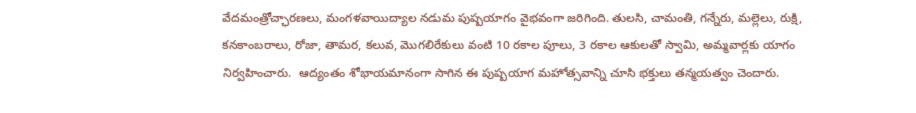వేదమంత్రోచ్ఛారణలు, మంగళవాయిద్యాల నడుమ పుష్పయాగం వైభవంగా జరిగింది. తులసి, చామంతి, గన్నేరు, మల్లెలు, రుక్షి, కనకాంబరాలు, రోజా, తామర, కలువ, మొగలిరేకులు వంటి 10 రకాల పూలు, 3 రకాల ఆకులతో స్వామి, అమ్మవార్లకు యాగం నిర్వహించారు.  ఆద్యంతం శోభాయమానంగా సాగిన ఈ పుష్పయాగ మహోత్సవాన్ని చూసి భక్తులు తన్మయత్వం చెందారు.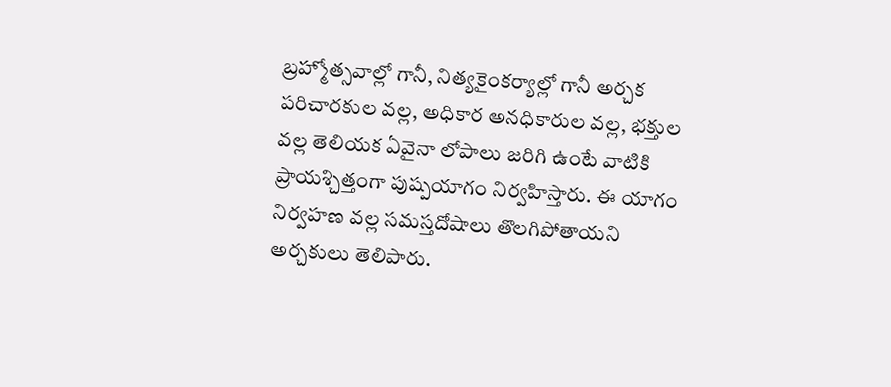బ్రహ్మోత్సవాల్లో గానీ, నిత్యకైంకర్యాల్లో గానీ అర్చక పరిచారకుల వల్ల, అధికార అనధికారుల వల్ల, భక్తుల వల్ల తెలియక ఏవైనా లోపాలు జరిగి ఉంటే వాటికి ప్రాయశ్చిత్తంగా పుష్పయాగం నిర్వహిస్తారు. ఈ యాగం నిర్వహణ వల్ల సమస్తదోషాలు తొలగిపోతాయని అర్చకులు తెలిపారు.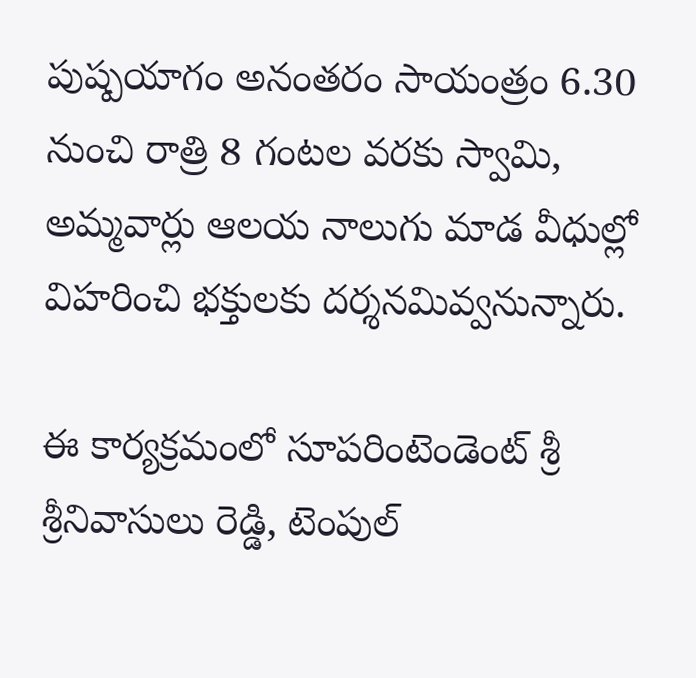పుష్పయాగం అనంతరం సాయంత్రం 6.30 నుంచి రాత్రి 8 గంటల వరకు స్వామి, అమ్మవార్లు ఆలయ నాలుగు మాడ వీధుల్లో విహరించి భక్తులకు దర్శనమివ్వనున్నారు.

ఈ కార్యక్రమంలో సూపరింటెండెంట్‌ శ్రీ శ్రీ‌నివాసులు రెడ్డి, టెంపుల్‌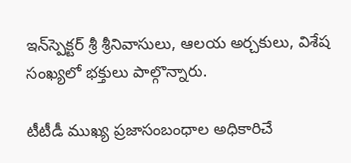ఇన్‌స్పెక్టర్‌ శ్రీ శ్రీనివాసులు, ఆల‌య అర్చ‌కులు, విశేష సంఖ్య‌లో భ‌క్తులు పాల్గొన్నారు.

టీటీడీ ముఖ్య ప్రజాసంబంధాల అధికారిచే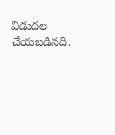విడుదల చేయబడినది.